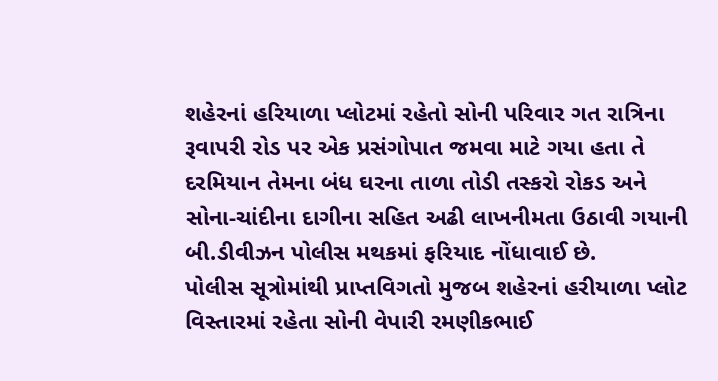શહેરનાં હરિયાળા પ્લોટમાં રહેતો સોની પરિવાર ગત રાત્રિના રૂવાપરી રોડ પર એક પ્રસંગોપાત જમવા માટે ગયા હતા તે દરમિયાન તેમના બંધ ઘરના તાળા તોડી તસ્કરો રોકડ અને સોના-ચાંદીના દાગીના સહિત અઢી લાખનીમતા ઉઠાવી ગયાની બી.ડીવીઝન પોલીસ મથકમાં ફરિયાદ નોંધાવાઈ છે.
પોલીસ સૂત્રોમાંથી પ્રાપ્તવિગતો મુજબ શહેરનાં હરીયાળા પ્લોટ વિસ્તારમાં રહેતા સોની વેપારી રમણીકભાઈ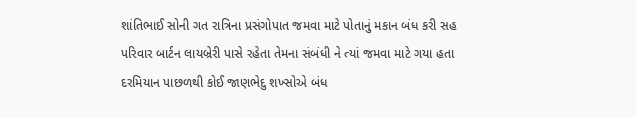શાંતિભાઈ સોની ગત રાત્રિના પ્રસંગોપાત જમવા માટે પોતાનું મકાન બંધ કરી સહ પરિવાર બાર્ટન લાયબ્રેરી પાસે રહેતા તેમના સંબંધી ને ત્યાં જમવા માટે ગયા હતા
દરમિયાન પાછળથી કોઈ જાણભેદુ શખ્સોએ બંધ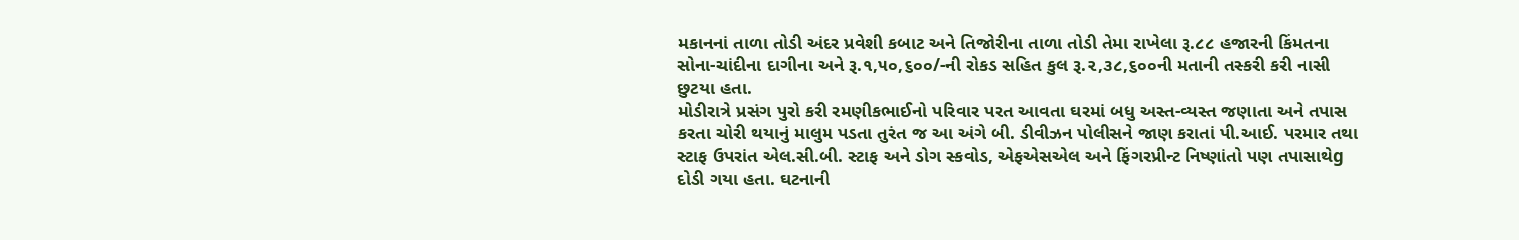મકાનનાં તાળા તોડી અંદર પ્રવેશી કબાટ અને તિજોરીના તાળા તોડી તેમા રાખેલા રૂ.૮૮ હજારની કિંમતના સોના-ચાંદીના દાગીના અને રૂ.૧,૫૦,૬૦૦/-ની રોકડ સહિત કુલ રૂ.૨,૩૮,૬૦૦ની મતાની તસ્કરી કરી નાસી છુટયા હતા.
મોડીરાત્રે પ્રસંગ પુરો કરી રમણીકભાઈનો પરિવાર પરત આવતા ઘરમાં બધુ અસ્ત-વ્યસ્ત જણાતા અને તપાસ કરતા ચોરી થયાનું માલુમ પડતા તુરંત જ આ અંગે બી. ડીવીઝન પોલીસને જાણ કરાતાં પી.આઈ. પરમાર તથા સ્ટાફ ઉપરાંત એલ.સી.બી. સ્ટાફ અને ડોગ સ્કવોડ, એફએસએલ અને ફિંગરપ્રીન્ટ નિષ્ણાંતો પણ તપાસાથેg દોડી ગયા હતા. ઘટનાની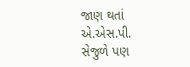જાણ થતાં એ.એસ.પી. સેજુળે પણ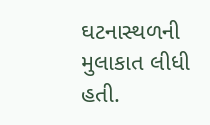ઘટનાસ્થળની મુલાકાત લીધી હતી.